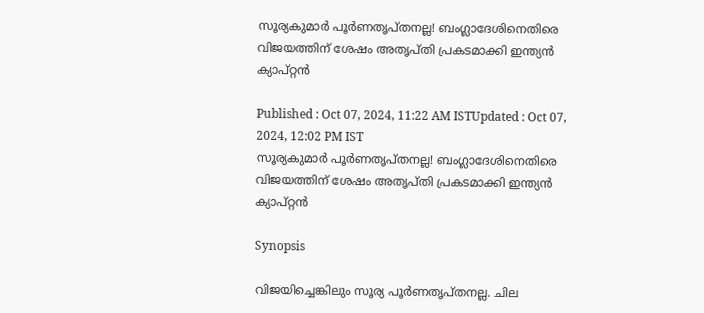സൂര്യകുമാര്‍ പൂര്‍ണതൃപ്തനല്ല! ബംഗ്ലാദേശിനെതിരെ വിജയത്തിന് ശേഷം അതൃപ്തി പ്രകടമാക്കി ഇന്ത്യന്‍ ക്യാപ്റ്റന്‍

Published : Oct 07, 2024, 11:22 AM ISTUpdated : Oct 07, 2024, 12:02 PM IST
സൂര്യകുമാര്‍ പൂര്‍ണതൃപ്തനല്ല! ബംഗ്ലാദേശിനെതിരെ വിജയത്തിന് ശേഷം അതൃപ്തി പ്രകടമാക്കി ഇന്ത്യന്‍ ക്യാപ്റ്റന്‍

Synopsis

വിജയിച്ചെങ്കിലും സൂര്യ പൂര്‍ണതൃപ്തനല്ല. ചില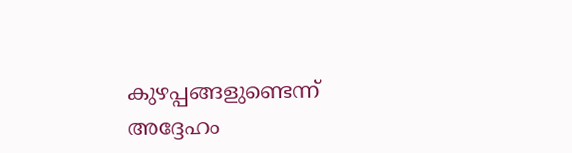കുഴപ്പങ്ങളുണ്ടെന്ന് അദ്ദേഹം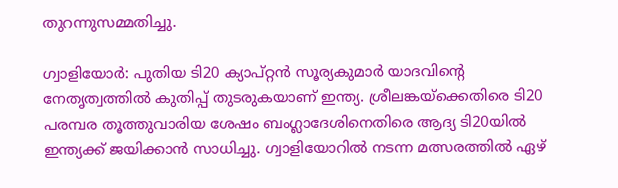തുറന്നുസമ്മതിച്ചു.

ഗ്വാളിയോര്‍: പുതിയ ടി20 ക്യാപ്റ്റന്‍ സൂര്യകുമാര്‍ യാദവിന്റെ നേതൃത്വത്തില്‍ കുതിപ്പ് തുടരുകയാണ് ഇന്ത്യ. ശ്രീലങ്കയ്‌ക്കെതിരെ ടി20 പരമ്പര തൂത്തുവാരിയ ശേഷം ബംഗ്ലാദേശിനെതിരെ ആദ്യ ടി20യില്‍ ഇന്ത്യക്ക് ജയിക്കാന്‍ സാധിച്ചു. ഗ്വാളിയോറില്‍ നടന്ന മത്സരത്തില്‍ ഏഴ്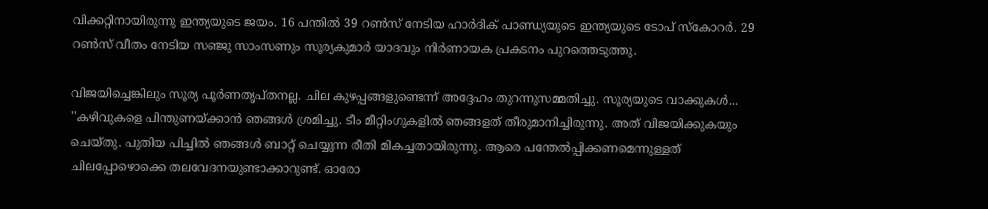വിക്കറ്റിനായിരുന്നു ഇന്ത്യയുടെ ജയം. 16 പന്തില്‍ 39 റണ്‍സ് നേടിയ ഹാര്‍ദിക് പാണ്ഡ്യയുടെ ഇന്ത്യയുടെ ടോപ് സ്‌കോറര്‍. 29 റണ്‍സ് വീതം നേടിയ സഞ്ജു സാംസണും സൂര്യകുമാര്‍ യാദവും നിര്‍ണായക പ്രകടനം പുറത്തെടുത്തു.

വിജയിച്ചെങ്കിലും സൂര്യ പൂര്‍ണതൃപ്തനല്ല. ചില കുഴപ്പങ്ങളുണ്ടെന്ന് അദ്ദേഹം തുറന്നുസമ്മതിച്ചു. സൂര്യയുടെ വാക്കുകള്‍... ''കഴിവുകളെ പിന്തുണയ്ക്കാന്‍ ഞങ്ങള്‍ ശ്രമിച്ചു. ടീം മീറ്റിംഗുകളില്‍ ഞങ്ങളത് തീരുമാനിച്ചിരുന്നു. അത് വിജയിക്കുകയും ചെയ്തു. പുതിയ പിച്ചില്‍ ഞങ്ങള്‍ ബാറ്റ് ചെയ്യുന്ന രീതി മികച്ചതായിരുന്നു. ആരെ പന്തേല്‍പ്പിക്കണമെന്നുള്ളത് ചിലപ്പോഴൊക്കെ തലവേദനയുണ്ടാക്കാറുണ്ട്. ഓരോ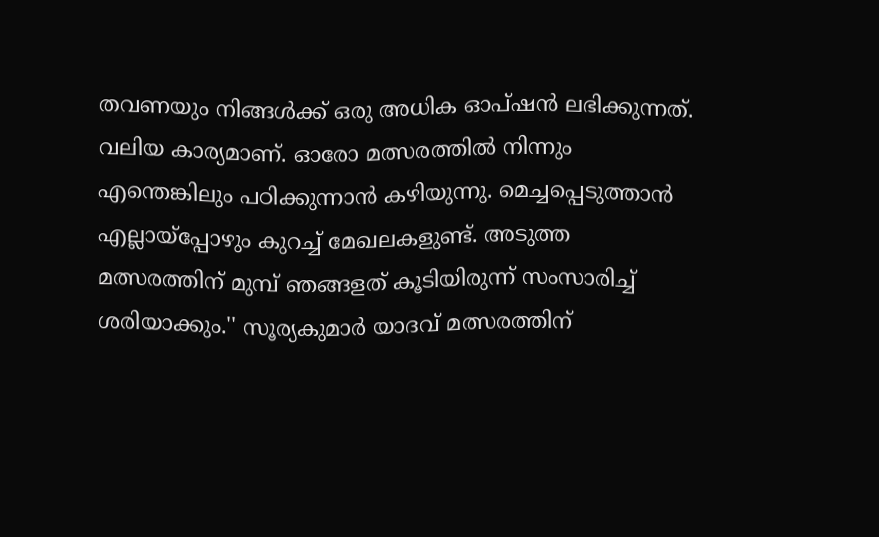തവണയും നിങ്ങള്‍ക്ക് ഒരു അധിക ഓപ്ഷന്‍ ലഭിക്കുന്നത്. വലിയ കാര്യമാണ്. ഓരോ മത്സരത്തില്‍ നിന്നും എന്തെങ്കിലും പഠിക്കുന്നാന്‍ കഴിയുന്നു. മെച്ചപ്പെടുത്താന്‍ എല്ലായ്പ്പോഴും കുറച്ച് മേഖലകളുണ്ട്. അടുത്ത മത്സരത്തിന് മുമ്പ് ഞങ്ങളത് കൂടിയിരുന്ന് സംസാരിച്ച് ശരിയാക്കും.'' സൂര്യകുമാര്‍ യാദവ് മത്സരത്തിന്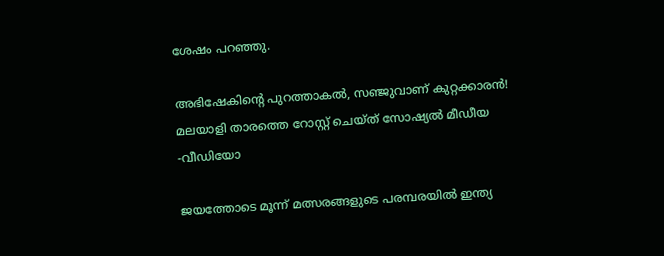ശേഷം പറഞ്ഞു.

അഭിഷേകിന്റെ പുറത്താകല്‍, സഞ്ജുവാണ് കുറ്റക്കാരന്‍! മലയാളി താരത്തെ റോസ്റ്റ് ചെയ്ത് സോഷ്യല്‍ മീഡീയ -വീഡിയോ

ജയത്തോടെ മൂന്ന് മത്സരങ്ങളുടെ പരമ്പരയില്‍ ഇന്ത്യ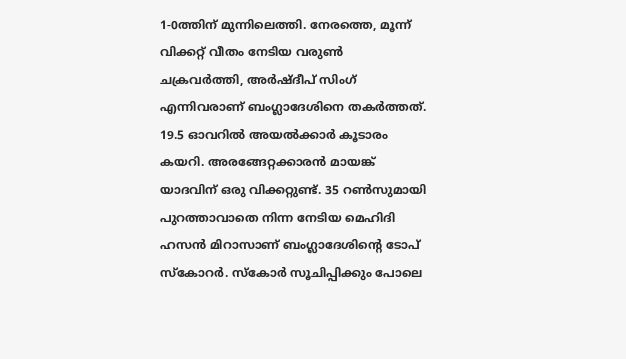1-0ത്തിന് മുന്നിലെത്തി. നേരത്തെ, മൂന്ന് വിക്കറ്റ് വീതം നേടിയ വരുണ്‍ ചക്രവര്‍ത്തി, അര്‍ഷ്ദീപ് സിംഗ് എന്നിവരാണ് ബംഗ്ലാദേശിനെ തകര്‍ത്തത്. 19.5 ഓവറില്‍ അയല്‍ക്കാര്‍ കൂടാരം കയറി. അരങ്ങേറ്റക്കാരന്‍ മായങ്ക് യാദവിന് ഒരു വിക്കറ്റുണ്ട്. 35 റണ്‍സുമായി പുറത്താവാതെ നിന്ന നേടിയ മെഹിദി ഹസന്‍ മിറാസാണ് ബംഗ്ലാദേശിന്റെ ടോപ് സ്‌കോറര്‍. സ്‌കോര്‍ സൂചിപ്പിക്കും പോലെ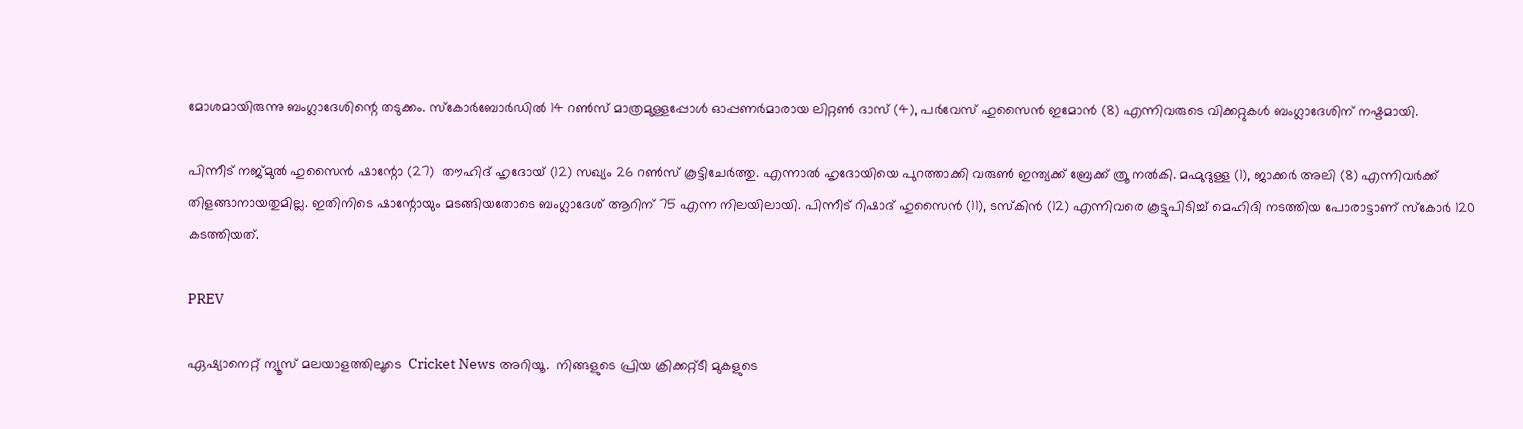മോശമായിരുന്നു ബംഗ്ലാദേശിന്റെ തടുക്കം. സ്‌കോര്‍ബോര്‍ഡില്‍ 14 റണ്‍സ് മാത്രമുള്ളപ്പോള്‍ ഓപ്പണര്‍മാരായ ലിറ്റണ്‍ ദാസ് (4), പര്‍വേസ് ഹുസൈന്‍ ഇമോന്‍ (8) എന്നിവരുടെ വിക്കറ്റുകള്‍ ബംഗ്ലാദേശിന് നഷ്ടമായി.

പിന്നീട് നജ്മുല്‍ ഹുസൈന്‍ ഷാന്റോ (27)  തൗഹിദ് ഹൃദോയ് (12) സഖ്യം 26 റണ്‍സ് കൂട്ടിചേര്‍ത്തു. എന്നാല്‍ ഹൃദോയിയെ പുറത്താക്കി വരുണ്‍ ഇന്ത്യക്ക് ബ്രേക്ക് ത്രൂ നല്‍കി. മഹ്മുദുള്ള (1), ജാക്കര്‍ അലി (8) എന്നിവര്‍ക്ക് തിളങ്ങാനായതുമില്ല. ഇതിനിടെ ഷാന്റോയും മടങ്ങിയതോടെ ബംഗ്ലാദേശ് ആറിന് 75 എന്ന നിലയിലായി. പിന്നീട് റിഷാദ് ഹുസൈന്‍ (11), ടസ്‌കിന്‍ (12) എന്നിവരെ കൂട്ടുപിടിച്ച് മെഹിദി നടത്തിയ പോരാട്ടാണ് സ്‌കോര്‍ 120 കടത്തിയത്.

PREV

ഏഷ്യാനെറ്റ് ന്യൂസ് മലയാളത്തിലൂടെ  Cricket News അറിയൂ.  നിങ്ങളുടെ പ്രിയ ക്രിക്കറ്റ്ടീ മുകളുടെ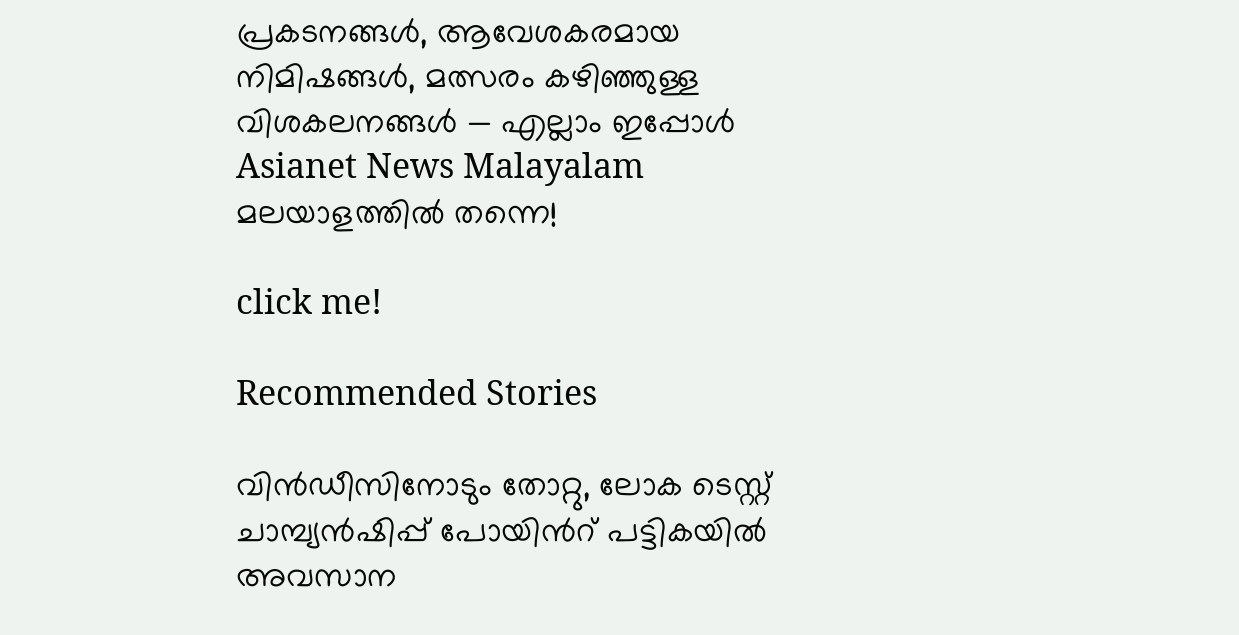പ്രകടനങ്ങൾ, ആവേശകരമായ നിമിഷങ്ങൾ, മത്സരം കഴിഞ്ഞുള്ള വിശകലനങ്ങൾ — എല്ലാം ഇപ്പോൾ Asianet News Malayalam മലയാളത്തിൽ തന്നെ!

click me!

Recommended Stories

വിൻഡീസിനോടും തോറ്റു, ലോക ടെസ്റ്റ് ചാമ്പ്യൻഷിപ്പ് പോയിന്‍റ് പട്ടികയിൽ അവസാന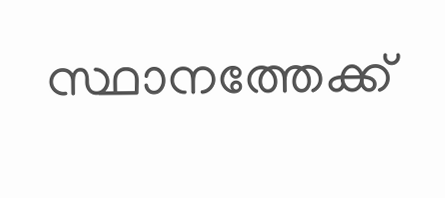സ്ഥാനത്തേക്ക്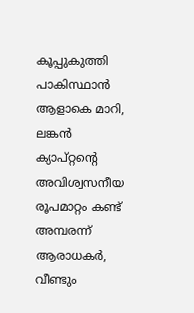കൂപ്പുകുത്തി പാകിസ്ഥാൻ
ആളാകെ മാറി, ലങ്കൻ ക്യാപ്റ്റന്റെ അവിശ്വസനീയ രൂപമാറ്റം കണ്ട് അമ്പരന്ന് ആരാധകർ, വീണ്ടും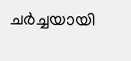ചർച്ചയായി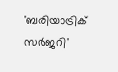'ബരിയാട്രിക് സർജറി'